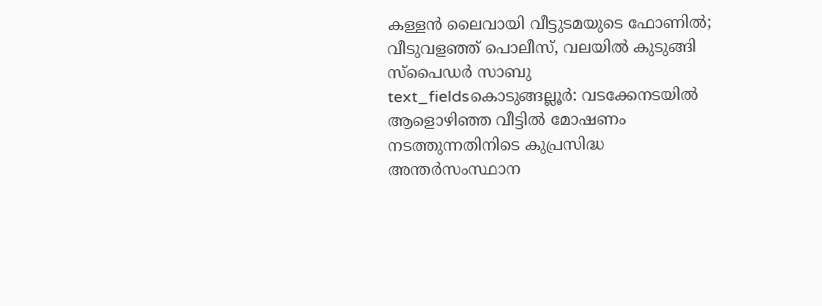കള്ളൻ ലൈവായി വീട്ടുടമയുടെ ഫോണിൽ; വീടുവളഞ്ഞ് പൊലീസ്, വലയിൽ കുടുങ്ങി സ്പൈഡർ സാബു
text_fieldsകൊടുങ്ങല്ലൂർ: വടക്കേനടയിൽ ആളൊഴിഞ്ഞ വീട്ടിൽ മോഷണം നടത്തുന്നതിനിടെ കുപ്രസിദ്ധ അന്തർസംസ്ഥാന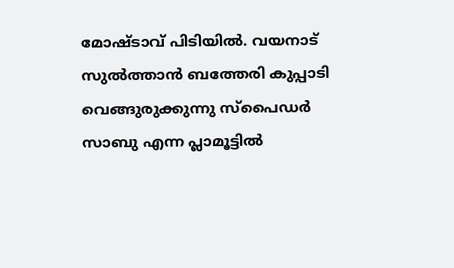മോഷ്ടാവ് പിടിയിൽ. വയനാട് സുൽത്താൻ ബത്തേരി കുപ്പാടി വെങ്ങുരുക്കുന്നു സ്പൈഡർ സാബു എന്ന പ്ലാമൂട്ടിൽ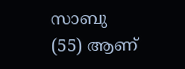സാബു (55) ആണ്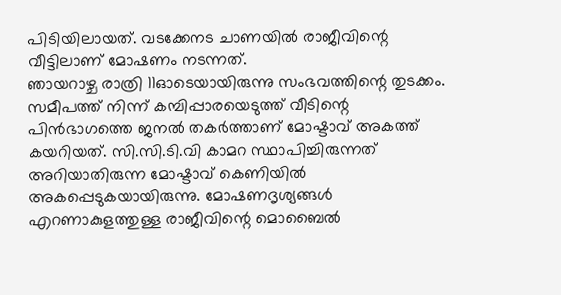പിടിയിലായത്. വടക്കേനട ചാണയിൽ രാജീവിന്റെ വീട്ടിലാണ് മോഷണം നടന്നത്.
ഞായറാഴ്ച രാത്രി 11ഓടെയായിരുന്നു സംഭവത്തിന്റെ തുടക്കം. സമീപത്ത് നിന്ന് കമ്പിപ്പാരയെടുത്ത് വീടിന്റെ പിൻഭാഗത്തെ ജനൽ തകർത്താണ് മോഷ്ടാവ് അകത്ത് കയറിയത്. സി.സി.ടി.വി കാമറ സ്ഥാപിച്ചിരുന്നത് അറിയാതിരുന്ന മോഷ്ടാവ് കെണിയിൽ അകപ്പെടുകയായിരുന്നു. മോഷണദൃശ്യങ്ങൾ എറണാകുളത്തുള്ള രാജീവിന്റെ മൊബൈൽ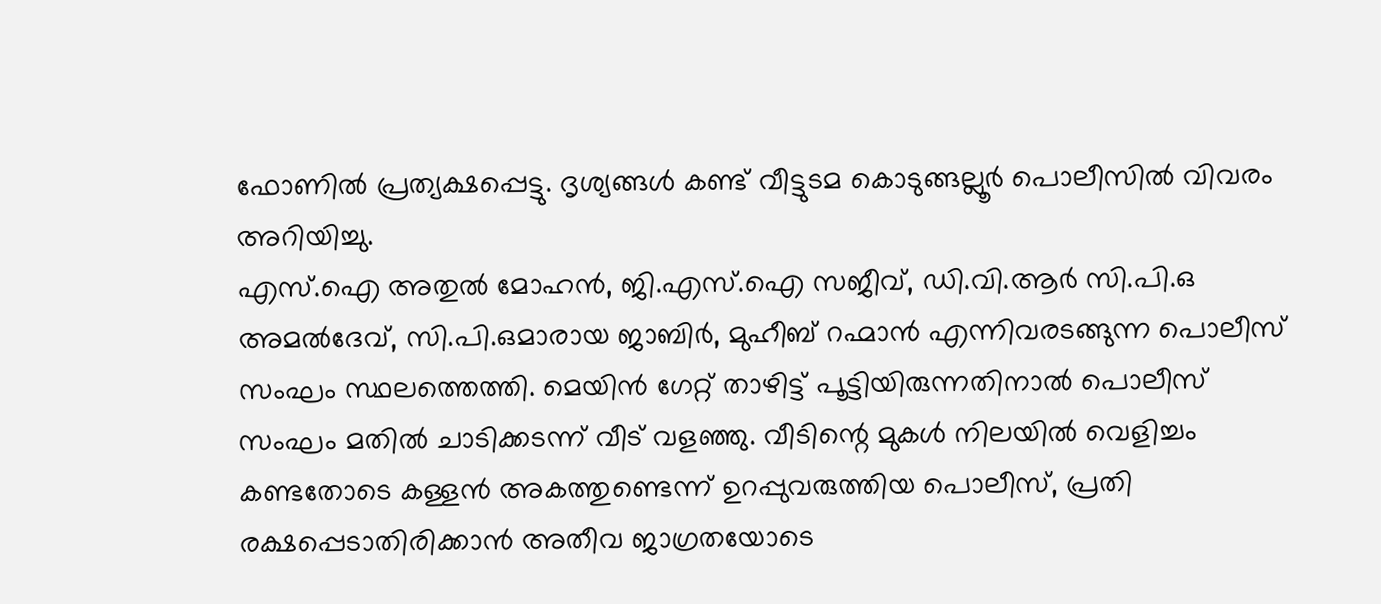ഫോണിൽ പ്രത്യക്ഷപ്പെട്ടു. ദൃശ്യങ്ങൾ കണ്ട് വീട്ടുടമ കൊടുങ്ങല്ലൂർ പൊലീസിൽ വിവരം അറിയിച്ചു.
എസ്.ഐ അതുൽ മോഹൻ, ജി.എസ്.ഐ സജീവ്, ഡി.വി.ആർ സി.പി.ഒ അമൽദേവ്, സി.പി.ഒമാരായ ജാബിർ, മുഹീബ് റഹ്മാൻ എന്നിവരടങ്ങുന്ന പൊലീസ് സംഘം സ്ഥലത്തെത്തി. മെയിൻ ഗേറ്റ് താഴിട്ട് പൂട്ടിയിരുന്നതിനാൽ പൊലീസ് സംഘം മതിൽ ചാടിക്കടന്ന് വീട് വളഞ്ഞു. വീടിന്റെ മുകൾ നിലയിൽ വെളിച്ചം കണ്ടതോടെ കള്ളൻ അകത്തുണ്ടെന്ന് ഉറപ്പുവരുത്തിയ പൊലീസ്, പ്രതി രക്ഷപ്പെടാതിരിക്കാൻ അതീവ ജാഗ്രതയോടെ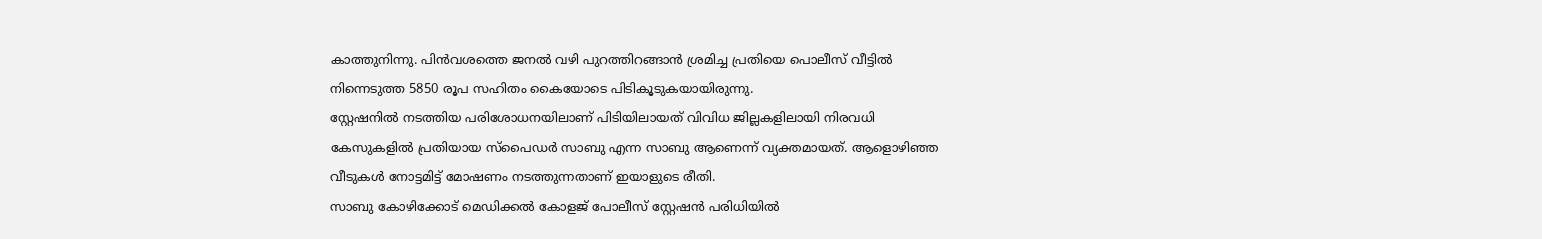കാത്തുനിന്നു. പിൻവശത്തെ ജനൽ വഴി പുറത്തിറങ്ങാൻ ശ്രമിച്ച പ്രതിയെ പൊലീസ് വീട്ടിൽ നിന്നെടുത്ത 5850 രൂപ സഹിതം കൈയോടെ പിടികൂടുകയായിരുന്നു.
സ്റ്റേഷനിൽ നടത്തിയ പരിശോധനയിലാണ് പിടിയിലായത് വിവിധ ജില്ലകളിലായി നിരവധി കേസുകളിൽ പ്രതിയായ സ്പൈഡർ സാബു എന്ന സാബു ആണെന്ന് വ്യക്തമായത്. ആളൊഴിഞ്ഞ വീടുകൾ നോട്ടമിട്ട് മോഷണം നടത്തുന്നതാണ് ഇയാളുടെ രീതി.
സാബു കോഴിക്കോട് മെഡിക്കൽ കോളജ് പോലീസ് സ്റ്റേഷൻ പരിധിയിൽ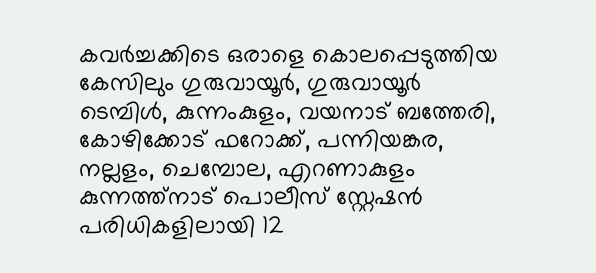കവർച്ചക്കിടെ ഒരാളെ കൊലപ്പെടുത്തിയ കേസിലും ഗുരുവായൂർ, ഗുരുവായൂർ ടെമ്പിൾ, കുന്നംകുളം, വയനാട് ബത്തേരി, കോഴിക്കോട് ഫറോക്ക്, പന്നിയങ്കര, നല്ലളം, ചെമ്പോല, എറണാകുളം കുന്നത്ത്നാട് പൊലീസ് സ്റ്റേഷൻ പരിധികളിലായി 12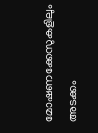മോഷണക്കേസുകളിലും അടക്കം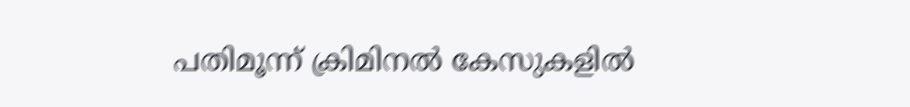പതിമൂന്ന് ക്രിമിനൽ കേസുകളിൽ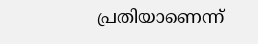പ്രതിയാണെന്ന്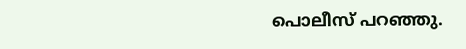പൊലീസ് പറഞ്ഞു.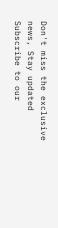Don't miss the exclusive news, Stay updated
Subscribe to our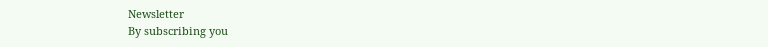Newsletter
By subscribing you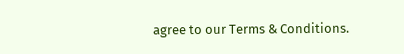agree to our Terms & Conditions.